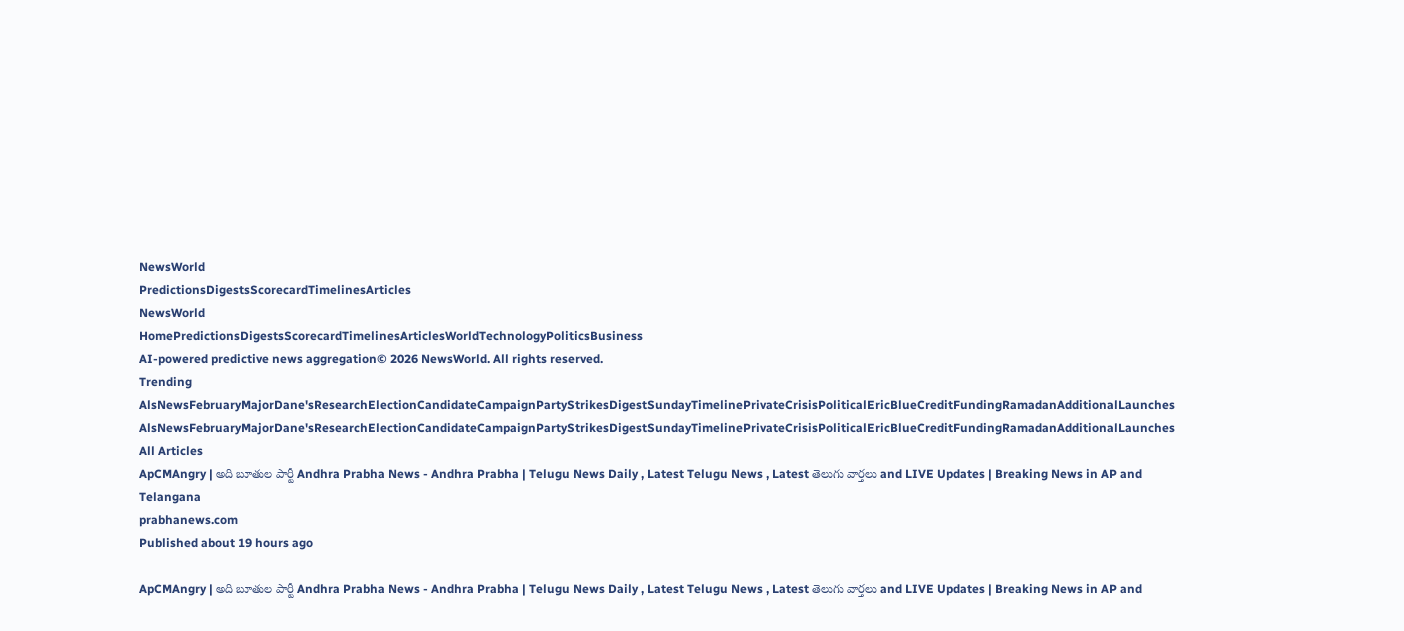NewsWorld
PredictionsDigestsScorecardTimelinesArticles
NewsWorld
HomePredictionsDigestsScorecardTimelinesArticlesWorldTechnologyPoliticsBusiness
AI-powered predictive news aggregation© 2026 NewsWorld. All rights reserved.
Trending
AlsNewsFebruaryMajorDane'sResearchElectionCandidateCampaignPartyStrikesDigestSundayTimelinePrivateCrisisPoliticalEricBlueCreditFundingRamadanAdditionalLaunches
AlsNewsFebruaryMajorDane'sResearchElectionCandidateCampaignPartyStrikesDigestSundayTimelinePrivateCrisisPoliticalEricBlueCreditFundingRamadanAdditionalLaunches
All Articles
ApCMAngry | అది బూతుల పార్టీ Andhra Prabha News - Andhra Prabha | Telugu News Daily , Latest Telugu News , Latest తెలుగు వార్తలు and LIVE Updates | Breaking News in AP and Telangana
prabhanews.com
Published about 19 hours ago

ApCMAngry | అది బూతుల పార్టీ Andhra Prabha News - Andhra Prabha | Telugu News Daily , Latest Telugu News , Latest తెలుగు వార్తలు and LIVE Updates | Breaking News in AP and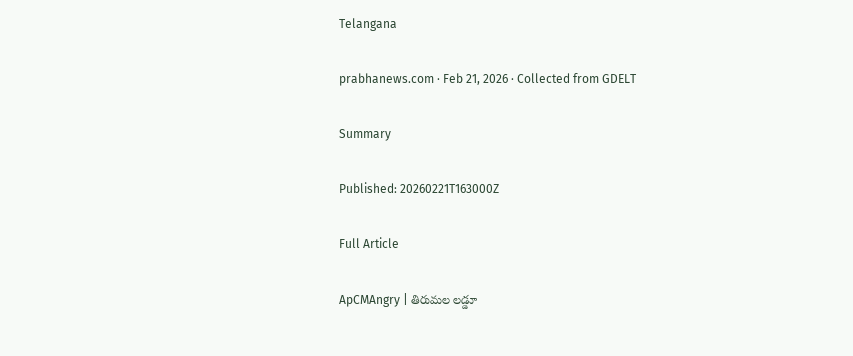Telangana

prabhanews.com · Feb 21, 2026 · Collected from GDELT

Summary

Published: 20260221T163000Z

Full Article

ApCMAngry | తిరుమల లడ్డూ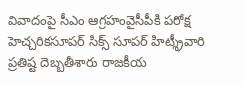వివాదంపై సీఎం ఆగ్రహంవైసీపీకి పరోక్ష హెచ్చరికసూపర్ సిక్స్ సూపర్ హిట్శ్రీవారి ప్రతిష్ట దెబ్బతీశారు రాజకీయ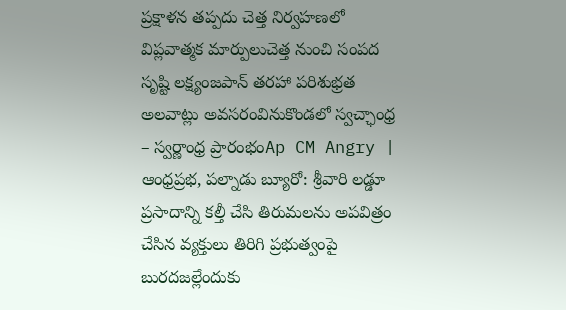ప్రక్షాళన తప్పదు చెత్త నిర్వహణలో విప్లవాత్మక మార్పులుచెత్త నుంచి సంపద సృష్టి లక్ష్యంజపాన్ తరహా పరిశుభ్రత అలవాట్లు అవసరంవినుకొండలో స్వచ్ఛాంధ్ర – స్వర్ణాంధ్ర ప్రారంభంAp CM Angry | ఆంధ్రప్రభ, పల్నాడు బ్యూరో: శ్రీవారి లడ్డూ ప్రసాదాన్ని కల్తీ చేసి తిరుమలను అపవిత్రం చేసిన వ్యక్తులు తిరిగి ప్రభుత్వంపై బురదజల్లేందుకు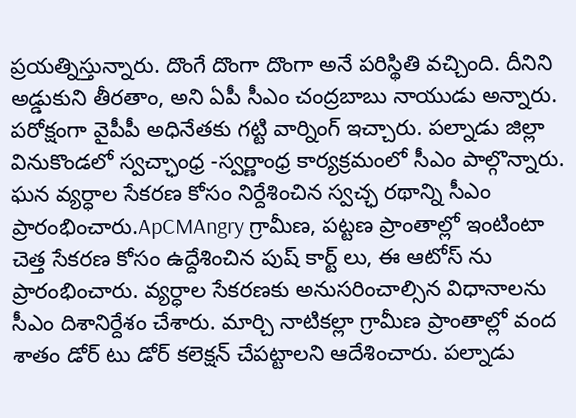ప్రయత్నిస్తున్నారు. దొంగే దొంగా దొంగా అనే పరిస్థితి వచ్చింది. దీనిని అడ్డుకుని తీరతాం, అని ఏపీ సీఎం చంద్రబాబు నాయుడు అన్నారు. పరోక్షంగా వైపీపీ అధినేతకు గట్టి వార్నింగ్ ఇచ్చారు. పల్నాడు జిల్లా వినుకొండలో స్వచ్ఛాంధ్ర -స్వర్ణాంధ్ర కార్యక్రమంలో సీఎం పాల్గొన్నారు. ఘన వ్యర్ధాల సేకరణ కోసం నిర్దేశించిన స్వచ్ఛ రథాన్ని సీఎం ప్రారంభించారు.ApCMAngry గ్రామీణ, పట్టణ ప్రాంతాల్లో ఇంటింటా చెత్త సేకరణ కోసం ఉద్దేశించిన పుష్ కార్ట్ లు, ఈ ఆటోస్ ను ప్రారంభించారు. వ్యర్ధాల సేకరణకు అనుసరించాల్సిన విధానాలను సీఎం దిశానిర్దేశం చేశారు. మార్చి నాటికల్లా గ్రామీణ ప్రాంతాల్లో వంద శాతం డోర్ టు డోర్ కలెక్షన్ చేపట్టాలని ఆదేశించారు. పల్నాడు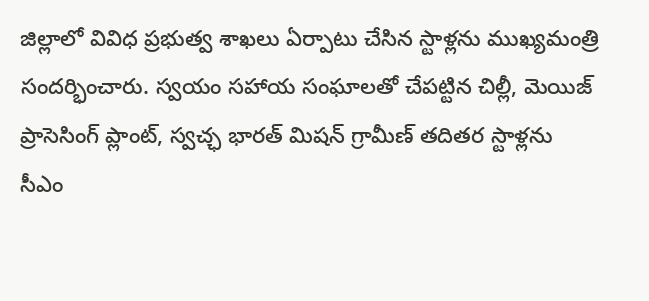జిల్లాలో వివిధ ప్రభుత్వ శాఖలు ఏర్పాటు చేసిన స్టాళ్లను ముఖ్యమంత్రి సందర్భించారు. స్వయం సహాయ సంఘాలతో చేపట్టిన చిల్లీ, మెయిజ్ ప్రాసెసింగ్ ప్లాంట్, స్వచ్ఛ భారత్ మిషన్ గ్రామీణ్ తదితర స్టాళ్లను సీఎం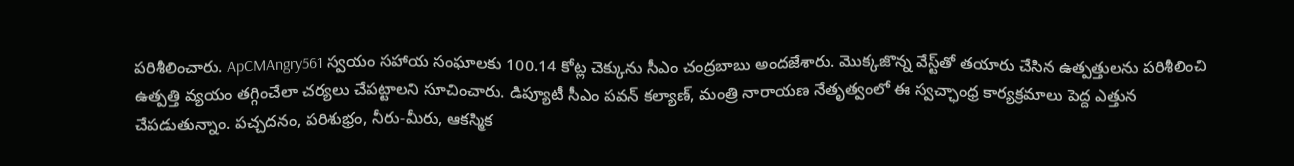పరిశీలించారు. ApCMAngry561 స్వయం సహాయ సంఘాలకు 100.14 కోట్ల చెక్కును సీఎం చంద్రబాబు అందజేశారు. మొక్కజొన్న వేస్ట్‌తో తయారు చేసిన ఉత్పత్తులను పరిశీలించి ఉత్పత్తి వ్యయం తగ్గించేలా చర్యలు చేపట్టాలని సూచించారు. డిప్యూటీ సీఎం పవన్ కల్యాణ్, మంత్రి నారాయణ నేతృత్వంలో ఈ స్వచ్ఛాంధ్ర కార్యక్రమాలు పెద్ద ఎత్తున చేపడుతున్నాం. పచ్చదనం, పరిశుభ్రం, నీరు-మీరు, ఆకస్మిక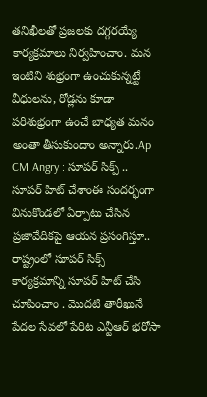తనిఖీలతో ప్రజలకు దగ్గరయ్యే కార్యక్రమాలు నిర్వహించాం. మన ఇంటిని శుభ్రంగా ఉంచుకున్నట్టే వీధులను, రోడ్లను కూడా పరిశుభ్రంగా ఉంచే బాధ్యత మనం అంతా తీసుకుందాం అన్నారు.Ap CM Angry : సూపర్ సిక్ప్ .. సూపర్ హిట్ చేశాంఈ సందర్భంగా వినుకొండలో ఏర్పాటు చేసిన ప్రజావేదికపై ఆయన ప్రసంగిస్తూ.. రాష్ట్రంలో సూపర్ సిక్స్ కార్యక్రమాన్ని సూపర్ హిట్ చేసి చూపించాం . మొదటి తారీఖునే పేదల సేవలో పేరిట ఎన్టీఆర్ భరోసా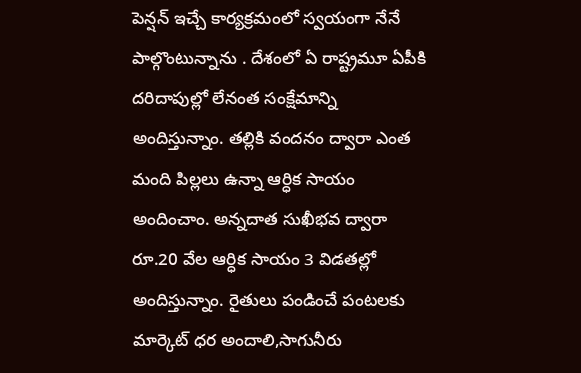పెన్షన్ ఇచ్చే కార్యక్రమంలో స్వయంగా నేనే పాల్గొంటున్నాను . దేశంలో ఏ రాష్ట్రమూ ఏపీకి దరిదాపుల్లో లేనంత సంక్షేమాన్ని అందిస్తున్నాం. తల్లికి వందనం ద్వారా ఎంత మంది పిల్లలు ఉన్నా ఆర్ధిక సాయం అందించాం. అన్నదాత సుఖీభవ ద్వారా రూ.20 వేల ఆర్ధిక సాయం 3 విడతల్లో అందిస్తున్నాం. రైతులు పండించే పంటలకు మార్కెట్ ధర అందాలి,సాగునీరు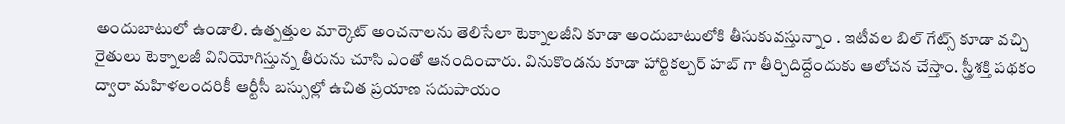అందుబాటులో ఉండాలి. ఉత్పత్తుల మార్కెట్ అంచనాలను తెలిసేలా టెక్నాలజీని కూడా అందుబాటులోకి తీసుకువస్తున్నాం . ఇటీవల బిల్ గేట్స్ కూడా వచ్చి రైతులు టెక్నాలజీ వినియోగిస్తున్న తీరును చూసి ఎంతో ఆనందించారు. వినుకొండను కూడా హార్టికల్చర్ హబ్ గా తీర్చిదిద్దేందుకు ఆలోచన చేస్తాం. స్త్రీశక్తి పథకం ద్వారా మహిళలందరికీ ఆర్టీసీ బస్సుల్లో ఉచిత ప్రయాణ సదుపాయం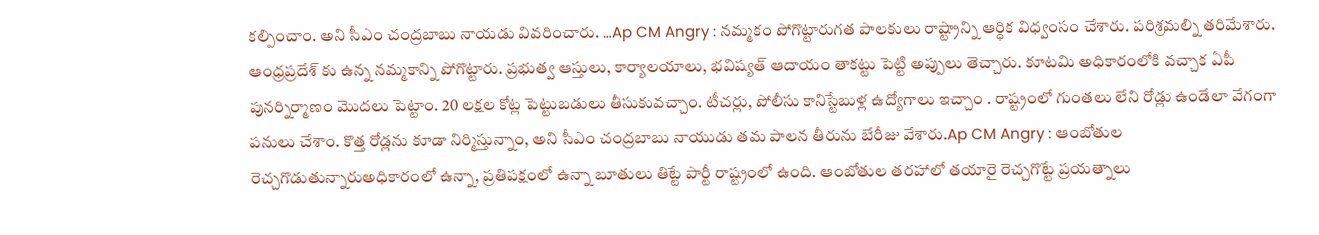కల్పించాం. అని సీఎం చంద్రబాబు నాయడు వివరించారు. …Ap CM Angry : నమ్మకం పోగొట్టారుగత పాలకులు రాష్ట్రాన్ని ఆర్ధిక విధ్వంసం చేశారు. పరిశ్రమల్ని తరిమేశారు. ఆంధ్రప్రదేశ్ కు ఉన్న నమ్మకాన్ని పోగొట్టారు. ప్రభుత్వ ఆస్తులు, కార్యాలయాలు, భవిష్యత్ ఆదాయం తాకట్టు పెట్టి అప్పులు తెచ్చారు. కూటమి అధికారంలోకి వచ్చాక ఏపీ పునర్నిర్మాణం మొదలు పెట్టాం. 20 లక్షల కోట్ల పెట్టుబడులు తీసుకువచ్చాం. టీచర్లు, పోలీసు కానిస్టేబుళ్ల ఉద్యోగాలు ఇచ్చాం . రాష్ట్రంలో గుంతలు లేని రోడ్లు ఉండేలా వేగంగా పనులు చేశాం. కొత్త రోడ్లను కూడా నిర్మిస్తున్నాం, అని సీఎం చంద్రబాబు నాయుడు తమ పాలన తీరును బేరీజు వేశారు.Ap CM Angry : ఆంబోతుల రెచ్చగొడుతున్నారుఅధికారంలో ఉన్నా, ప్రతిపక్షంలో ఉన్నా బూతులు తిట్టే పార్టీ రాష్ట్రంలో ఉంది. ఆంబోతుల తరహాలో తయారై రెచ్చగొట్టే ప్రయత్నాలు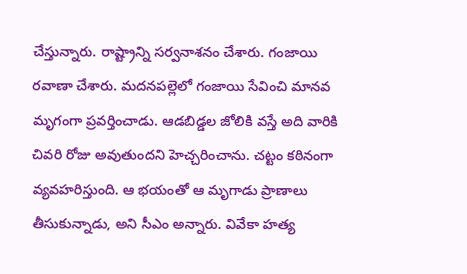చేస్తున్నారు. రాష్ట్రాన్ని సర్వనాశనం చేశారు. గంజాయి రవాణా చేశారు. మదనపల్లెలో గంజాయి సేవించి మానవ మృగంగా ప్రవర్తించాడు. ఆడబిడ్డల జోలికి వస్తే అది వారికి చివరి రోజు అవుతుందని హెచ్చరించాను. చట్టం కఠినంగా వ్యవహరిస్తుంది. ఆ భయంతో ఆ మృగాడు ప్రాణాలు తీసుకున్నాడు, అని సీఎం అన్నారు. వివేకా హత్య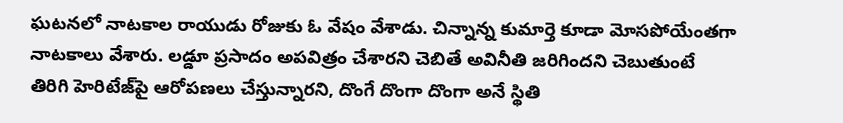ఘటనలో నాటకాల రాయుడు రోజుకు ఓ వేషం వేశాడు. చిన్నాన్న కుమార్తె కూడా మోసపోయేంతగా నాటకాలు వేశారు. లడ్డూ ప్రసాదం అపవిత్రం చేశారని చెబితే అవినీతి జరిగిందని చెబుతుంటే తిరిగి హెరిటేజ్‌పై ఆరోపణలు చేస్తున్నారని, దొంగే దొంగా దొంగా అనే స్థితి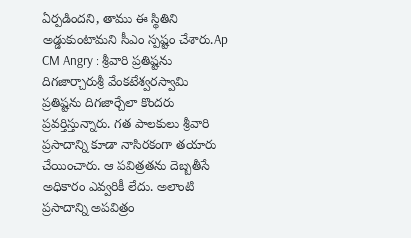ఏర్పడిందని, తాము ఈ స్థితిని అడ్డుకుంటామని సీఎం స్పష్టం చేశారు.Ap CM Angry : శ్రీవారి ప్రతిష్టను దిగజార్చారుశ్రీ వేంకటేశ్వరస్వామి ప్రతిష్టను దిగజార్చేలా కొందరు ప్రవర్తిస్తున్నారు. గత పాలకులు శ్రీవారి ప్రసాదాన్ని కూడా నాసిరకంగా తయారు చేయించారు. ఆ పవిత్రతను దెబ్బతీసే అధికారం ఎవ్వరికీ లేదు. అలాంటి ప్రసాదాన్ని అపవిత్రం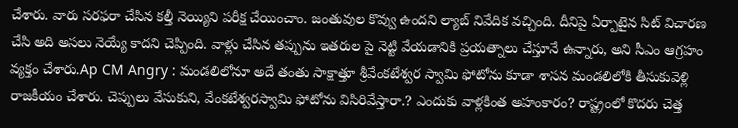చేశారు. వారు సరఫరా చేసిన కల్తీ నెయ్యిని పరీక్ష చేయించాం. జంతువుల కొవ్వు ఉందని ల్యాబ్ నివేదిక వచ్చింది. దీనిపై ఏర్పాటైన సిట్ విచారణ చేసి అది అసలు నెయ్యే కాదని చెప్పింది. వాళ్లు చేసిన తప్పును ఇతరుల పై నెట్టి వేయడానికి ప్రయత్నాలు చేస్తూనే ఉన్నారు, అని సీఎం ఆగ్రహం వ్యక్తం చేశారు.Ap CM Angry : మండలిలోనూ అదే తంతు సాక్షాత్తూ శ్రీవేంకటేశ్వర స్వామి ఫోటోను కూడా శాసన మండలిలోకి తీసుకువెళ్లి రాజకీయం చేశారు. చెప్పులు వేసుకుని, వేంకటేశ్వరస్వామి ఫోటోను విసిరివేస్తారా.? ఎందుకు వాళ్లకింత అహంకారం? రాష్ట్రంలో కొదరు చెత్త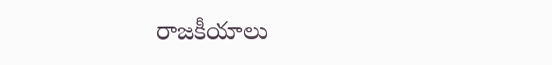రాజకీయాలు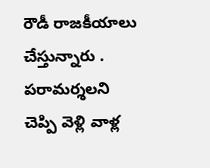రౌడీ రాజకీయాలు చేస్తున్నారు . పరామర్శలని చెప్పి వెళ్లి వాళ్ల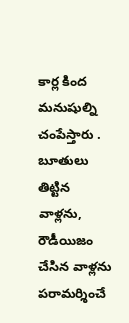కార్ల కింద మనుషుల్ని చంపేస్తారు . బూతులు తిట్టిన వాళ్లను, రౌడీయిజం చేసిన వాళ్లను పరామర్శించే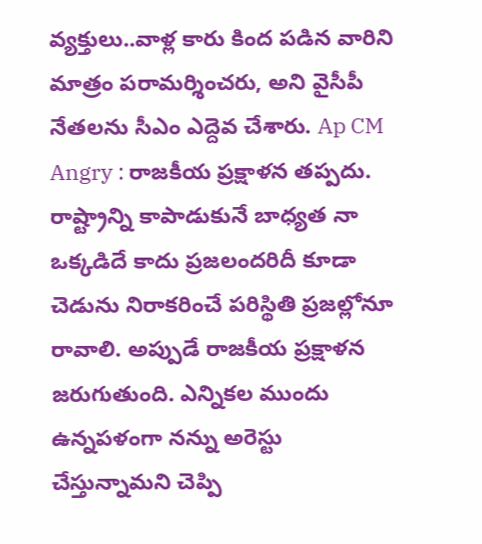వ్యక్తులు..వాళ్ల కారు కింద పడిన వారిని మాత్రం పరామర్శించరు, అని వైసీపీ నేతలను సీఎం ఎద్దెవ చేశారు. Ap CM Angry : రాజకీయ ప్రక్షాళన తప్పదు. రాష్ట్రాన్ని కాపాడుకునే బాధ్యత నా ఒక్కడిదే కాదు ప్రజలందరిదీ కూడా చెడును నిరాకరించే పరిస్థితి ప్రజల్లోనూ రావాలి. అప్పుడే రాజకీయ ప్రక్షాళన జరుగుతుంది. ఎన్నికల ముందు ఉన్నపళంగా నన్ను అరెస్టు చేస్తున్నామని చెప్పి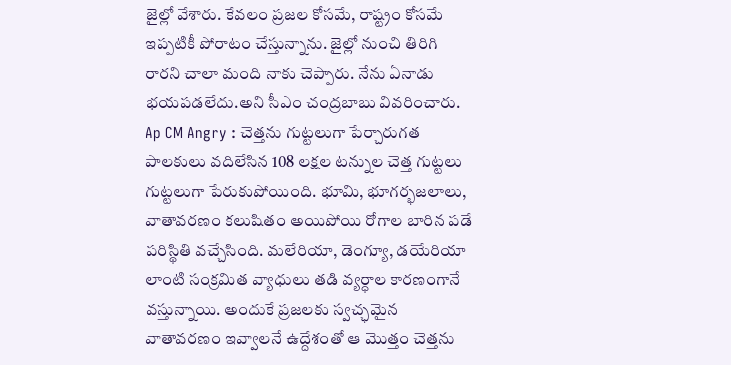జైల్లో వేశారు. కేవలం ప్రజల కోసమే, రాష్ట్రం కోసమే ఇప్పటికీ పోరాటం చేస్తున్నాను. జైల్లో నుంచి తిరిగి రారని చాలా మంది నాకు చెప్పారు. నేను ఏనాడు భయపడలేదు.అని సీఎం చంద్రబాబు వివరించారు. Ap CM Angry : చెత్తను గుట్టలుగా పేర్చారుగత పాలకులు వదిలేసిన 108 లక్షల టన్నుల చెత్త గుట్టలు గుట్టలుగా పేరుకుపోయింది. భూమి, భూగర్భజలాలు, వాతావరణం కలుషితం అయిపోయి రోగాల బారిన పడే పరిస్థితి వచ్చేసింది. మలేరియా, డెంగ్యూ, డయేరియా లాంటి సంక్రమిత వ్యాధులు తడి వ్యర్ధాల కారణంగానే వస్తున్నాయి. అందుకే ప్రజలకు స్వచ్ఛమైన వాతావరణం ఇవ్వాలనే ఉద్దేశంతో ఆ మొత్తం చెత్తను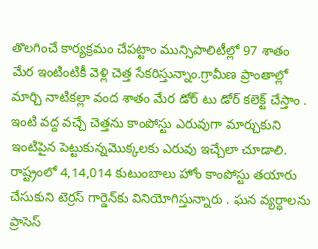తొలగించే కార్యక్రమం చేపట్టాం మున్సిపాలిటీల్లో 97 శాతం మేర ఇంటింటికీ వెళ్లి చెత్త సేకరిస్తున్నాం.గ్రామీణ ప్రాంతాల్లో మార్చి నాటికల్లా వంద శాతం మేర డోర్ టు డోర్ కలెక్ట్ చేస్తాం . ఇంటి వద్ద వచ్చే చెత్తను కాంపోస్టు ఎరువుగా మార్చుకుని ఇంటిపైన పెట్టుకున్నమొక్కలకు ఎరువు ఇచ్చేలా చూడాలి. రాష్ట్రంలో 4,14,014 కుటుంబాలు హోం కాంపోస్టు తయారు చేసుకుని టెర్రస్ గార్డెన్‌కు వినియోగిస్తున్నారు . ఘన వ్యర్ధాలను ప్రాసెస్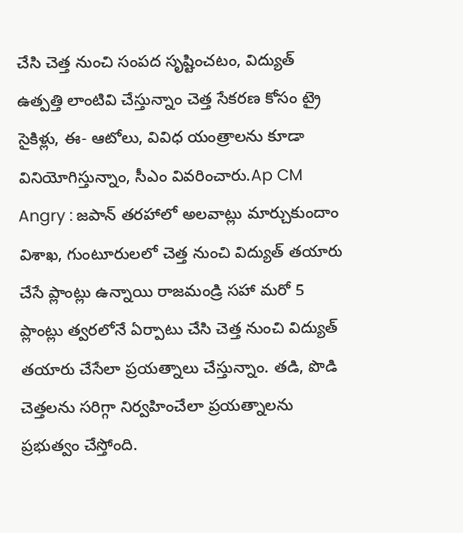చేసి చెత్త నుంచి సంపద సృష్టించటం, విద్యుత్ ఉత్పత్తి లాంటివి చేస్తున్నాం చెత్త సేకరణ కోసం ట్రై సైకిళ్లు, ఈ- ఆటోలు, వివిధ యంత్రాలను కూడా వినియోగిస్తున్నాం, సీఎం వివరించారు.Ap CM Angry : జపాన్ తరహాలో అలవాట్లు మార్చుకుందాం విశాఖ, గుంటూరులలో చెత్త నుంచి విద్యుత్ తయారు చేసే ప్లాంట్లు ఉన్నాయి రాజమండ్రి సహా మరో 5 ప్లాంట్లు త్వరలోనే ఏర్పాటు చేసి చెత్త నుంచి విద్యుత్ తయారు చేసేలా ప్రయత్నాలు చేస్తున్నాం. తడి, పొడి చెత్తలను సరిగ్గా నిర్వహించేలా ప్రయత్నాలను ప్రభుత్వం చేస్తోంది.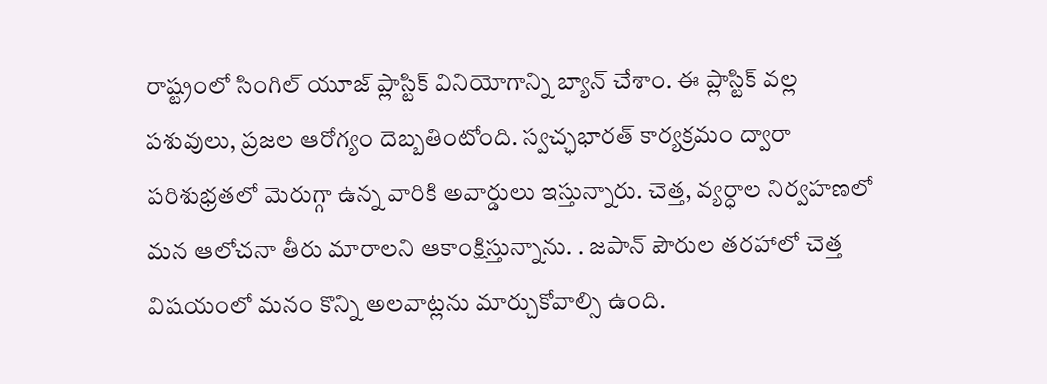రాష్ట్రంలో సింగిల్ యూజ్ ప్లాస్టిక్ వినియోగాన్ని బ్యాన్ చేశాం. ఈ ప్లాస్టిక్ వల్ల పశువులు, ప్రజల ఆరోగ్యం దెబ్బతింటోంది. స్వచ్ఛభారత్ కార్యక్రమం ద్వారా పరిశుభ్రతలో మెరుగ్గా ఉన్న వారికి అవార్డులు ఇస్తున్నారు. చెత్త, వ్యర్ధాల నిర్వహణలో మన ఆలోచనా తీరు మారాలని ఆకాంక్షిస్తున్నాను. . జపాన్ పౌరుల తరహాలో చెత్త విషయంలో మనం కొన్ని అలవాట్లను మార్చుకోవాల్సి ఉంది.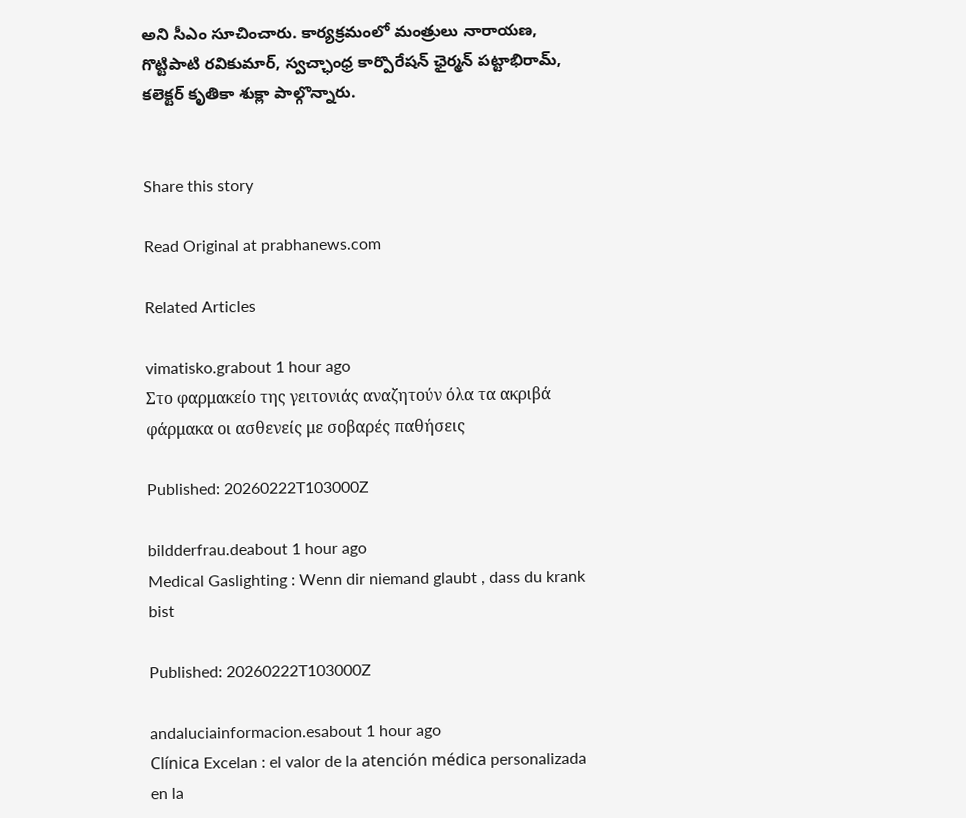అని సీఎం సూచించారు. కార్యక్రమంలో మంత్రులు నారాయణ, గొట్టిపాటి రవికుమార్, స్వచ్ఛాంధ్ర కార్పొరేషన్ ఛైర్మన్ పట్టాభిరామ్, కలెక్టర్ కృతికా శుక్లా పాల్గొన్నారు.


Share this story

Read Original at prabhanews.com

Related Articles

vimatisko.grabout 1 hour ago
Στο φαρμακείο της γειτονιάς αναζητούν όλα τα ακριβά φάρμακα οι ασθενείς με σοβαρές παθήσεις

Published: 20260222T103000Z

bildderfrau.deabout 1 hour ago
Medical Gaslighting : Wenn dir niemand glaubt , dass du krank bist

Published: 20260222T103000Z

andaluciainformacion.esabout 1 hour ago
Clínica Excelan : el valor de la atención médica personalizada en la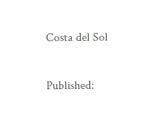Costa del Sol

Published: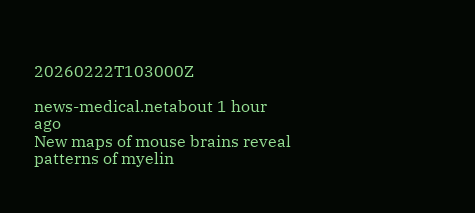20260222T103000Z

news-medical.netabout 1 hour ago
New maps of mouse brains reveal patterns of myelin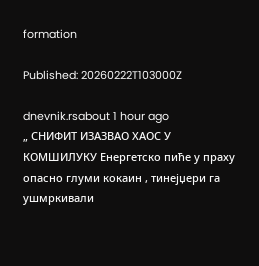formation

Published: 20260222T103000Z

dnevnik.rsabout 1 hour ago
„ СНИФИТ ИЗАЗВАО ХАОС У КОМШИЛУКУ Енергетско пиће у праху опасно глуми кокаин , тинејџери га ушмркивали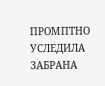ПРОМПТНО УСЛЕДИЛА ЗАБРАНА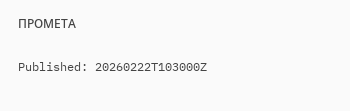ПРОМЕТА

Published: 20260222T103000Z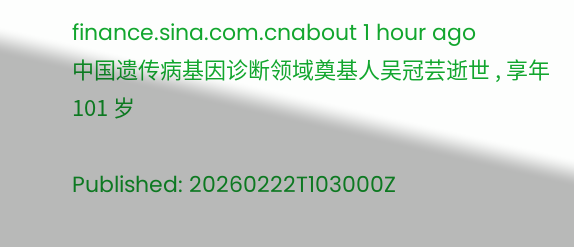finance.sina.com.cnabout 1 hour ago
中国遗传病基因诊断领域奠基人吴冠芸逝世 , 享年 101 岁

Published: 20260222T103000Z